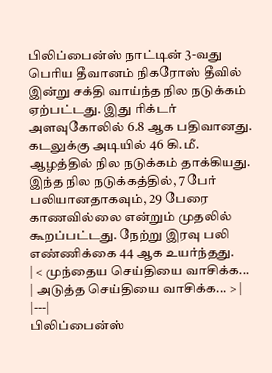பிலிப்பைன்ஸ் நாட்டின் 3-வது பெரிய தீவானம் நிகரோஸ் தீவில் இன்று சக்தி வாய்ந்த நில நடுக்கம் ஏற்பட்டது. இது ரிக்டர் அளவுகோலில் 6.8 ஆக பதிவானது.
கடலுக்கு அடியில் 46 கி.மீ. ஆழத்தில் நில நடுக்கம் தாக்கியது. இந்த நில நடுக்கத்தில், 7 பேர் பலியானதாகவும், 29 பேரை காணவில்லை என்றும் முதலில் கூறப்பட்டது. நேற்று இரவு பலி எண்ணிக்கை 44 ஆக உயர்ந்தது.
| < முந்தைய செய்தியை வாசிக்க... | அடுத்த செய்தியை வாசிக்க... > |
|---|
பிலிப்பைன்ஸ்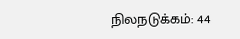நிலநடுக்கம்: 44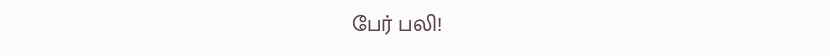பேர் பலி!